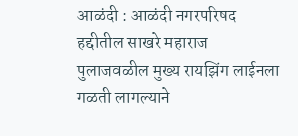आळंदी : आळंदी नगरपरिषद हद्दीतील साखरे महाराज पुलाजवळील मुख्य रायझिंग लाईनला गळती लागल्याने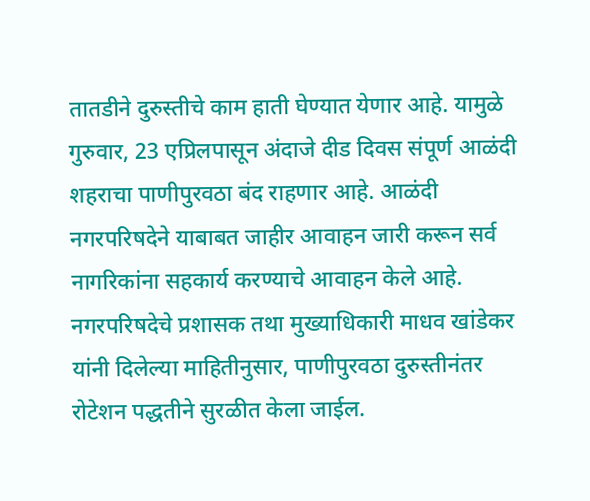तातडीने दुरुस्तीचे काम हाती घेण्यात येणार आहे. यामुळे गुरुवार, 23 एप्रिलपासून अंदाजे दीड दिवस संपूर्ण आळंदी शहराचा पाणीपुरवठा बंद राहणार आहे. आळंदी नगरपरिषदेने याबाबत जाहीर आवाहन जारी करून सर्व नागरिकांना सहकार्य करण्याचे आवाहन केले आहे. नगरपरिषदेचे प्रशासक तथा मुख्याधिकारी माधव खांडेकर यांनी दिलेल्या माहितीनुसार, पाणीपुरवठा दुरुस्तीनंतर रोटेशन पद्धतीने सुरळीत केला जाईल.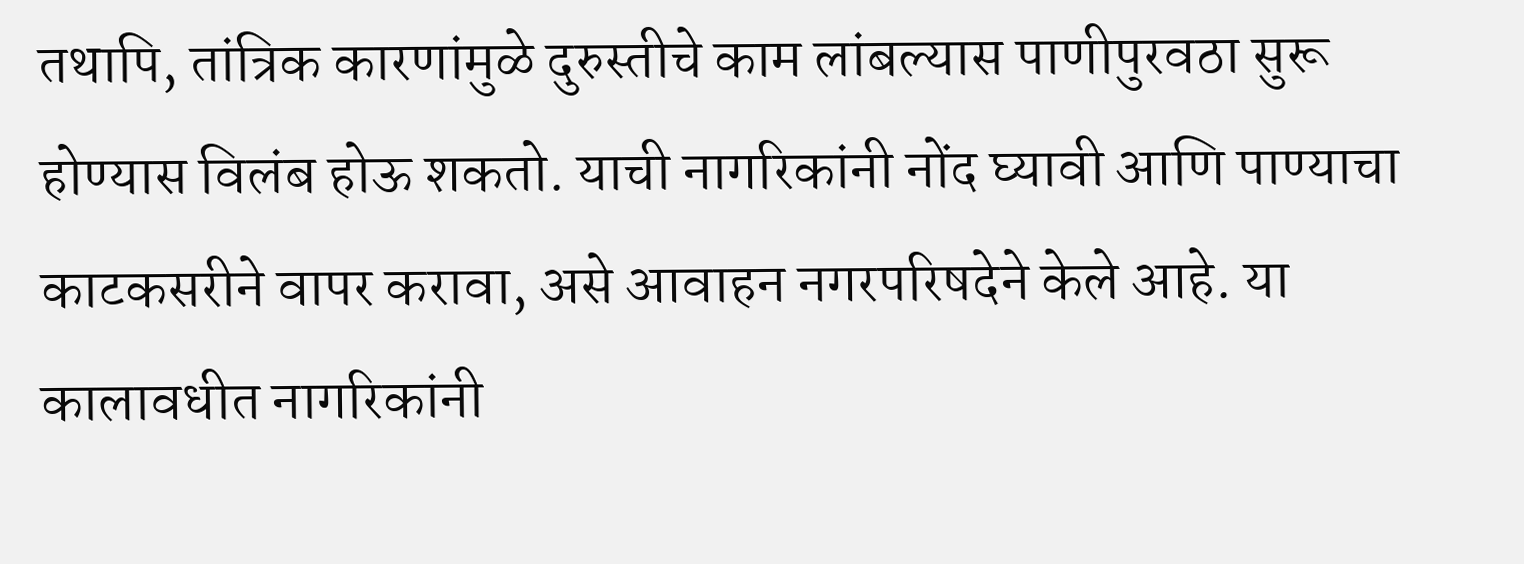तथापि, तांत्रिक कारणांमुळे दुरुस्तीचे काम लांबल्यास पाणीपुरवठा सुरू होण्यास विलंब होऊ शकतो. याची नागरिकांनी नोंद घ्यावी आणि पाण्याचा काटकसरीने वापर करावा, असे आवाहन नगरपरिषदेने केले आहे. या कालावधीत नागरिकांनी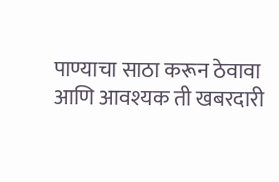पाण्याचा साठा करून ठेवावा आणि आवश्यक ती खबरदारी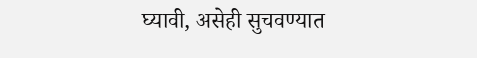घ्यावी, असेही सुचवण्यात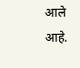आले आहे.